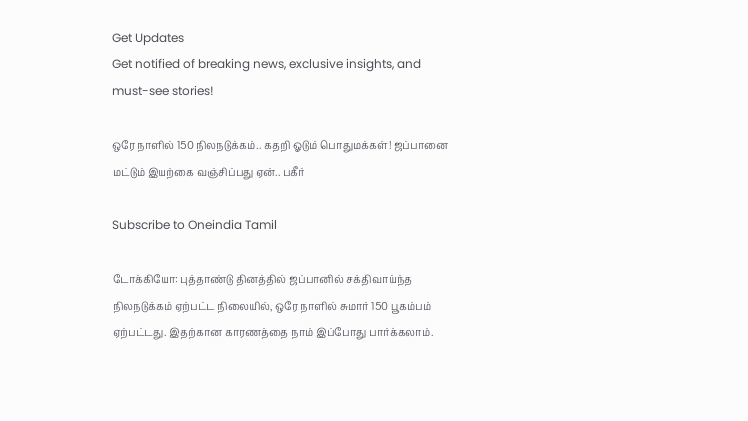Get Updates
Get notified of breaking news, exclusive insights, and must-see stories!

ஒரே நாளில் 150 நிலநடுக்கம்.. கதறி ஓடும் பொதுமக்கள்! ஜப்பானை மட்டும் இயற்கை வஞ்சிப்பது ஏன்.. பகீர்

Subscribe to Oneindia Tamil

டோக்கியோ: புத்தாண்டு தினத்தில் ஜப்பானில் சக்திவாய்ந்த நிலநடுக்கம் ஏற்பட்ட நிலையில், ஒரே நாளில் சுமார் 150 பூகம்பம் ஏற்பட்டது. இதற்கான காரணத்தை நாம் இப்போது பார்க்கலாம்.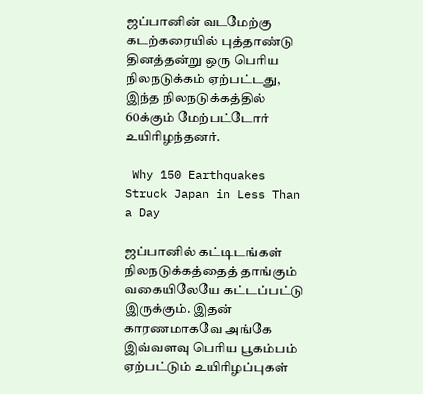ஜப்பானின் வடமேற்கு கடற்கரையில் புத்தாண்டு தினத்தன்று ஒரு பெரிய நிலநடுக்கம் ஏற்பட்டது, இந்த நிலநடுக்கத்தில் 60க்கும் மேற்பட்டோர் உயிரிழந்தனர்.

 Why 150 Earthquakes Struck Japan in Less Than a Day

ஜப்பானில் கட்டிடங்கள் நிலநடுக்கத்தைத் தாங்கும் வகையிலேயே கட்டப்பட்டு இருக்கும். இதன் காரணமாகவே அங்கே இவ்வளவு பெரிய பூகம்பம் ஏற்பட்டும் உயிரிழப்புகள்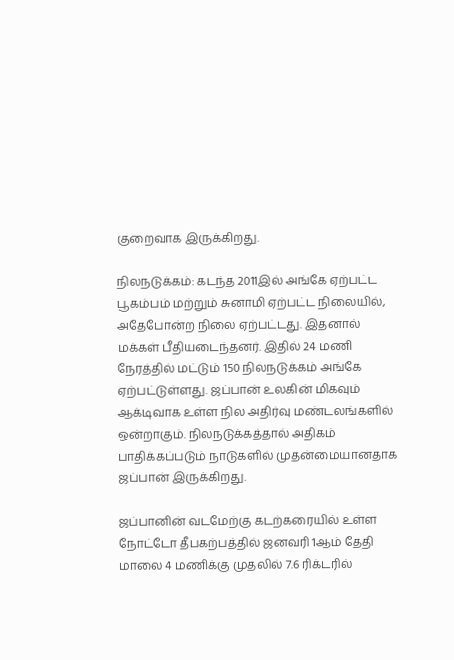குறைவாக இருக்கிறது.

நிலநடுக்கம்: கடந்த 2011இல் அங்கே ஏற்பட்ட பூகம்பம் மற்றும் சுனாமி ஏற்பட்ட நிலையில், அதேபோன்ற நிலை ஏற்பட்டது. இதனால் மக்கள் பீதியடைந்தனர். இதில் 24 மணி நேரத்தில் மட்டும் 150 நிலநடுக்கம் அங்கே ஏற்பட்டுள்ளது. ஜப்பான் உலகின் மிகவும் ஆக்டிவாக உள்ள நில அதிர்வு மண்டலங்களில் ஒன்றாகும். நிலநடுக்கத்தால் அதிகம் பாதிக்கப்படும் நாடுகளில் முதன்மையானதாக ஜப்பான் இருக்கிறது.

ஜப்பானின் வடமேற்கு கடற்கரையில் உள்ள நோட்டோ தீபகற்பத்தில் ஜனவரி 1ஆம் தேதி மாலை 4 மணிக்கு முதலில் 7.6 ரிக்டரில்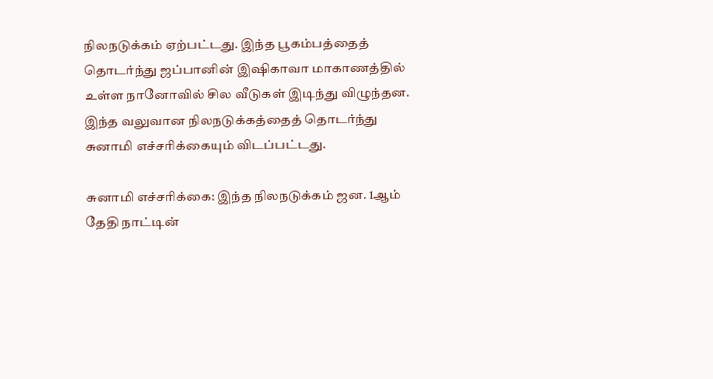நிலநடுக்கம் ஏற்பட்டது. இந்த பூகம்பத்தைத் தொடர்ந்து ஜப்பானின் இஷிகாவா மாகாணத்தில் உள்ள நானோவில் சில வீடுகள் இடிந்து விழுந்தன. இந்த வலுவான நிலநடுக்கத்தைத் தொடர்ந்து சுனாமி எச்சரிக்கையும் விடப்பட்டது.

சுனாமி எச்சரிக்கை: இந்த நிலநடுக்கம் ஜன. 1ஆம் தேதி நாட்டின்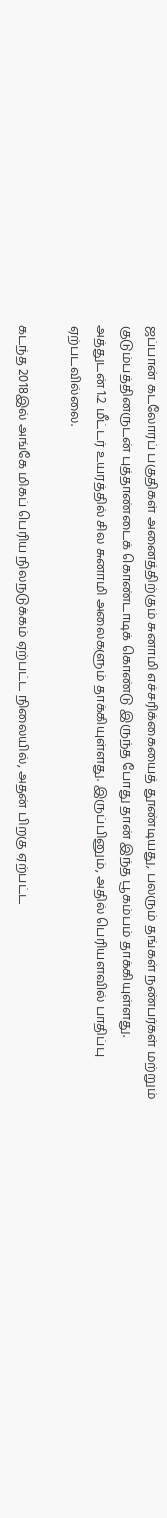ஜப்பான் கடலோரப் பகுதிகள் அனைத்திற்கும் சுனாமி எச்சரிக்கையைத் தூண்டியது, பலரும் தங்கள் நண்பர்கள் மற்றும் குடும்பத்தினருடன் புத்தாண்டைக் கொண்டாடிக் கொண்டு இருந்த போது தான் இந்த பூகம்பம் தாக்கியுள்ளது. அத்துடன் 1.2 மீட்டர் உயரத்தில் சில சுனாமி அலைகளும் தாக்கியுள்ளது. இருப்பினும், அதில் பெரியளவில் பாதிப்பு ஏற்படவில்லை.

கடந்த 2018இல் அங்கே மிகப் பெரிய நிலநடுக்கம் ஏற்பட்ட நிலையில், அதன் பிறகு ஏற்பட்ட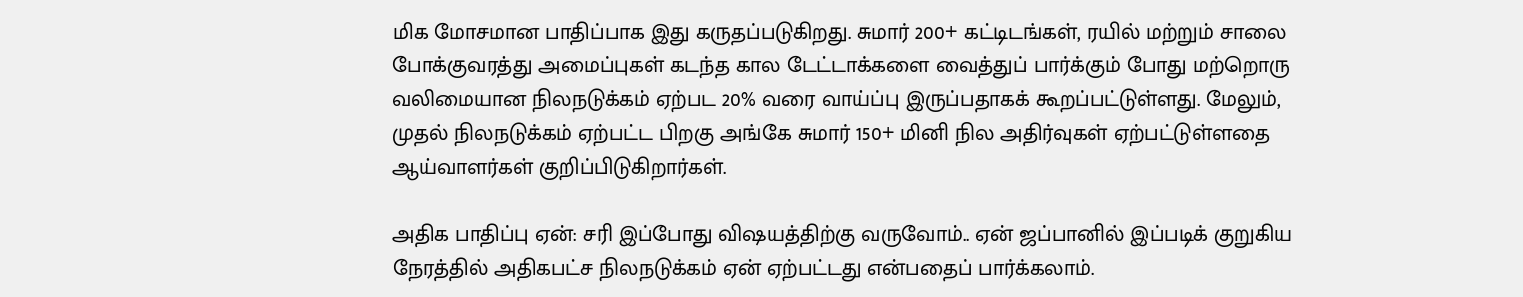மிக மோசமான பாதிப்பாக இது கருதப்படுகிறது. சுமார் 200+ கட்டிடங்கள், ரயில் மற்றும் சாலை போக்குவரத்து அமைப்புகள் கடந்த கால டேட்டாக்களை வைத்துப் பார்க்கும் போது மற்றொரு வலிமையான நிலநடுக்கம் ஏற்பட 20% வரை வாய்ப்பு இருப்பதாகக் கூறப்பட்டுள்ளது. மேலும், முதல் நிலநடுக்கம் ஏற்பட்ட பிறகு அங்கே சுமார் 150+ மினி நில அதிர்வுகள் ஏற்பட்டுள்ளதை ஆய்வாளர்கள் குறிப்பிடுகிறார்கள்.

அதிக பாதிப்பு ஏன்: சரி இப்போது விஷயத்திற்கு வருவோம்.. ஏன் ஜப்பானில் இப்படிக் குறுகிய நேரத்தில் அதிகபட்ச நிலநடுக்கம் ஏன் ஏற்பட்டது என்பதைப் பார்க்கலாம்.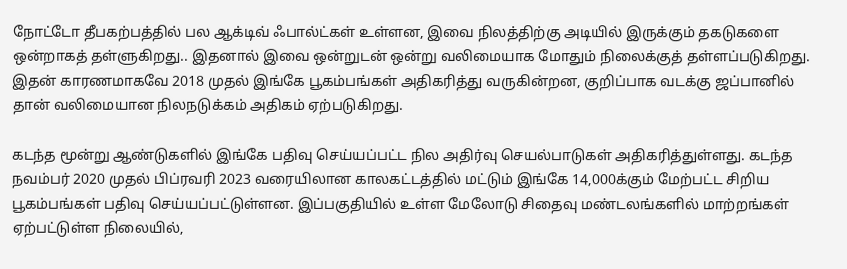நோட்டோ தீபகற்பத்தில் பல ஆக்டிவ் ஃபால்ட்கள் உள்ளன, இவை நிலத்திற்கு அடியில் இருக்கும் தகடுகளை ஒன்றாகத் தள்ளுகிறது.. இதனால் இவை ஒன்றுடன் ஒன்று வலிமையாக மோதும் நிலைக்குத் தள்ளப்படுகிறது. இதன் காரணமாகவே 2018 முதல் இங்கே பூகம்பங்கள் அதிகரித்து வருகின்றன, குறிப்பாக வடக்கு ஜப்பானில் தான் வலிமையான நிலநடுக்கம் அதிகம் ஏற்படுகிறது.

கடந்த மூன்று ஆண்டுகளில் இங்கே பதிவு செய்யப்பட்ட நில அதிர்வு செயல்பாடுகள் அதிகரித்துள்ளது. கடந்த நவம்பர் 2020 முதல் பிப்ரவரி 2023 வரையிலான காலகட்டத்தில் மட்டும் இங்கே 14,000க்கும் மேற்பட்ட சிறிய பூகம்பங்கள் பதிவு செய்யப்பட்டுள்ளன. இப்பகுதியில் உள்ள மேலோடு சிதைவு மண்டலங்களில் மாற்றங்கள் ஏற்பட்டுள்ள நிலையில்,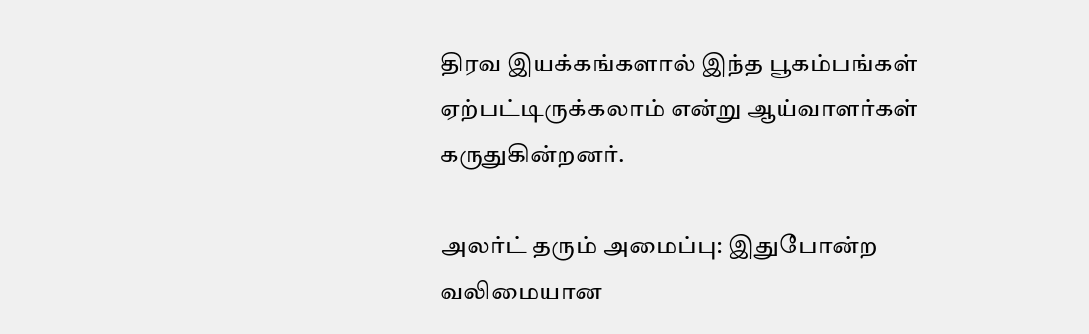திரவ இயக்கங்களால் இந்த பூகம்பங்கள் ஏற்பட்டிருக்கலாம் என்று ஆய்வாளர்கள் கருதுகின்றனர்.

அலர்ட் தரும் அமைப்பு: இதுபோன்ற வலிமையான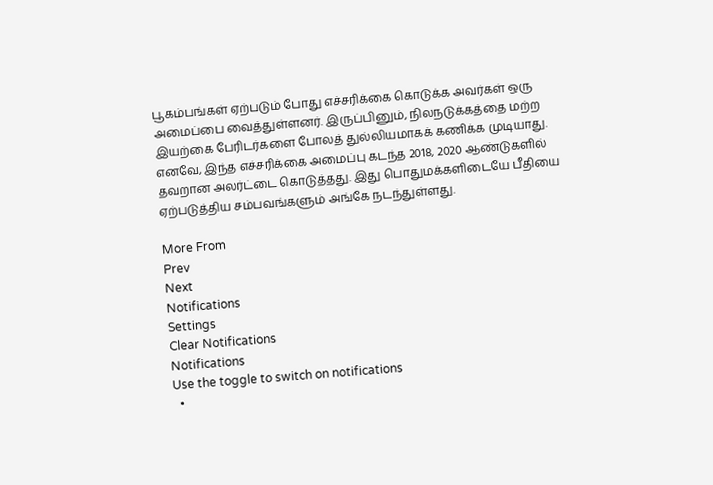பூகம்பங்கள் ஏற்படும் போது எச்சரிக்கை கொடுக்க அவர்கள் ஒரு அமைப்பை வைத்துள்ளனர். இருப்பினும், நிலநடுக்கத்தை மற்ற இயற்கை பேரிடர்களை போலத் துல்லியமாகக் கணிக்க முடியாது. எனவே, இந்த எச்சரிக்கை அமைப்பு கடந்த 2018, 2020 ஆண்டுகளில் தவறான அலர்ட்டை கொடுத்தது. இது பொதுமக்களிடையே பீதியை ஏற்படுத்திய சம்பவங்களும் அங்கே நடந்துள்ளது.

More From
Prev
Next
Notifications
Settings
Clear Notifications
Notifications
Use the toggle to switch on notifications
  •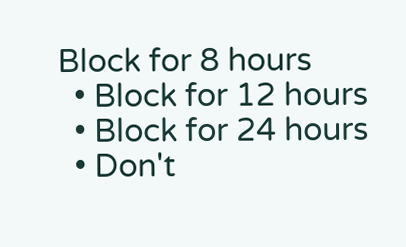Block for 8 hours
  • Block for 12 hours
  • Block for 24 hours
  • Don't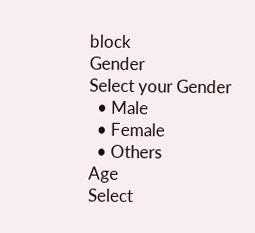block
Gender
Select your Gender
  • Male
  • Female
  • Others
Age
Select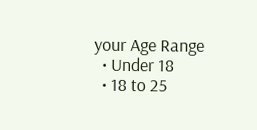your Age Range
  • Under 18
  • 18 to 25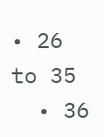• 26 to 35
  • 36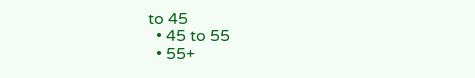to 45
  • 45 to 55
  • 55+